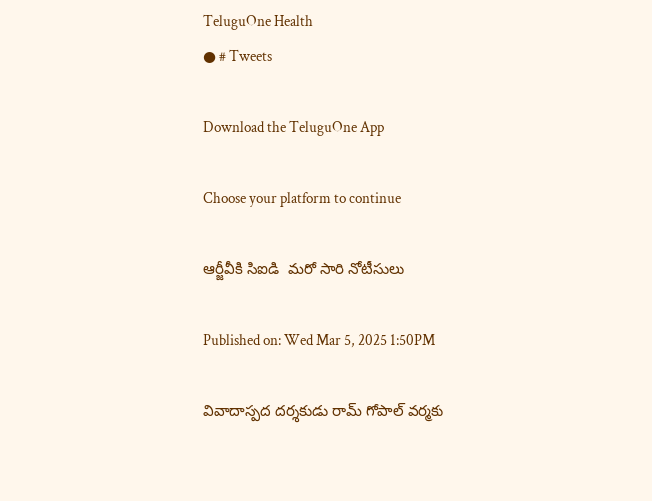TeluguOne Health
● # Tweets

Download the TeluguOne App

Choose your platform to continue

ఆర్జీవీకి సిఐడి  మరో సారి నోటీసులు

Published on: Wed Mar 5, 2025 1:50PM

వివాదాస్ప‌ద‌ దర్శకుడు రామ్ గోపాల్ వర్మకు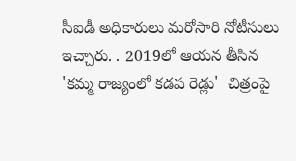సీఐడీ అధికారులు మ‌రోసారి నోటీసులు  ఇచ్చారు. . 2019లో ఆయ‌న తీసిన‌ 'కమ్మ రాజ్యంలో కడప రెడ్లు'  చిత్రంపై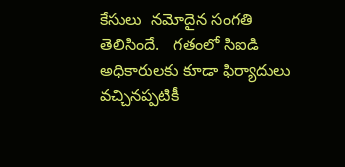కేసులు  నమోదైన సంగతి తెలిసిందే.   గతంలో సిఐడి అధికారులకు కూడా ఫిర్యాదులు వచ్చినప్పటికీ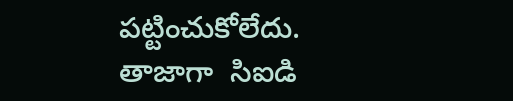పట్టించుకోలేదు. తాజాగా  సిఐడి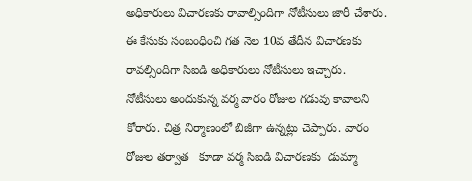అధికారులు విచారణకు రావాల్సిందిగా నోటీసులు జారీ చేశారు. ఈ కేసుకు సంబంధించి గత నెల 10వ తేదీన విచారణకు రావల్సిందిగా సిఐడి అధికారులు నోటీసులు ఇచ్చారు.  నోటీసులు అందుకున్న వర్మ వారం రోజుల గడువు కావాలని కోరారు. చిత్ర నిర్మాణంలో బిజీగా ఉన్నట్లు చెప్పారు. వారం రోజుల తర్వాత   కూడా వర్మ సిఐడి విచారణకు  డుమ్మా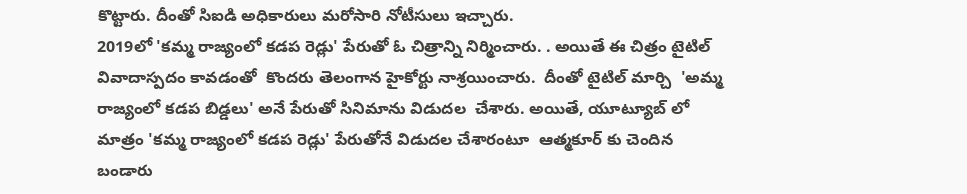కొట్టారు. దీంతో సిఐడి అధికారులు మరోసారి నోటీసులు ఇచ్చారు.
2019లో 'కమ్మ రాజ్యంలో కడప రెడ్లు' పేరుతో ఓ చిత్రాన్ని నిర్మించారు. . అయితే ఈ చిత్రం టైటిల్ వివాదాస్పదం కావడంతో  కొందరు తెలంగాన హైకోర్టు నాశ్రయించారు.  దీంతో టైటిల్ మార్చి  'అమ్మ రాజ్యంలో కడప బిడ్డలు' అనే పేరుతో సినిమాను విడుదల  చేశారు. అయితే, యూట్యూబ్ లో మాత్రం 'కమ్మ రాజ్యంలో కడప రెడ్లు' పేరుతోనే విడుదల చేశారంటూ  ఆత్మకూర్ కు చెందిన బండారు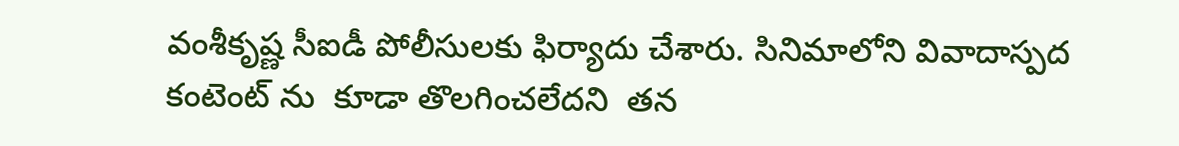వంశీకృష్ణ సీఐడీ పోలీసులకు ఫిర్యాదు చేశారు. సినిమాలోని వివాదాస్పద కంటెంట్ ను  కూడా తొలగించలేదని  తన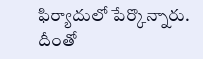ఫిర్యాదులో పేర్కొన్నారు. దీంతో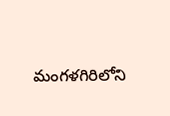మంగళగిరిలోని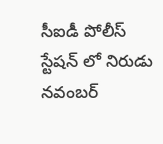సీఐడీ పోలీస్ స్టేషన్ లో నిరుడు నవంబర్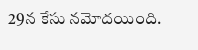29న కేసు నమోదయింది.